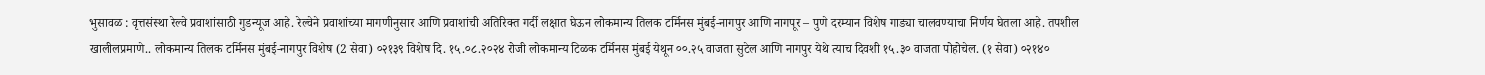भुसावळ : वृत्तसंस्था रेल्वे प्रवाशांसाठी गुडन्यूज आहे. रेल्वेने प्रवाशांच्या मागणीनुसार आणि प्रवाशांची अतिरिक्त गर्दी लक्षात घेऊन लोकमान्य तिलक टर्मिनस मुंबई-नागपुर आणि नागपूर – पुणे दरम्यान विशेष गाड्या चालवण्याचा निर्णय घेतला आहे. तपशील खालीलप्रमाणे.. लोकमान्य तिलक टर्मिनस मुंबई-नागपुर विशेष (2 सेवा) ०२१३९ विशेष दि. १५.०८.२०२४ रोजी लोकमान्य टिळक टर्मिनस मुंबई येथून ००.२५ वाजता सुटेल आणि नागपुर येथे त्याच दिवशी १५.३० वाजता पोहोचेल. (१ सेवा) ०२१४०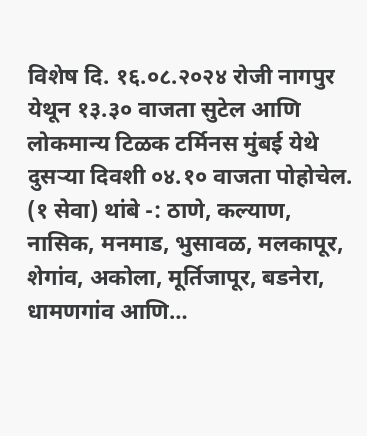विशेष दि. १६.०८.२०२४ रोजी नागपुर येथून १३.३० वाजता सुटेल आणि लोकमान्य टिळक टर्मिनस मुंबई येथे दुसऱ्या दिवशी ०४.१० वाजता पोहोचेल. (१ सेवा) थांबे -: ठाणे, कल्याण, नासिक, मनमाड, भुसावळ, मलकापूर, शेगांव, अकोला, मूर्तिजापूर, बडनेरा, धामणगांव आणि…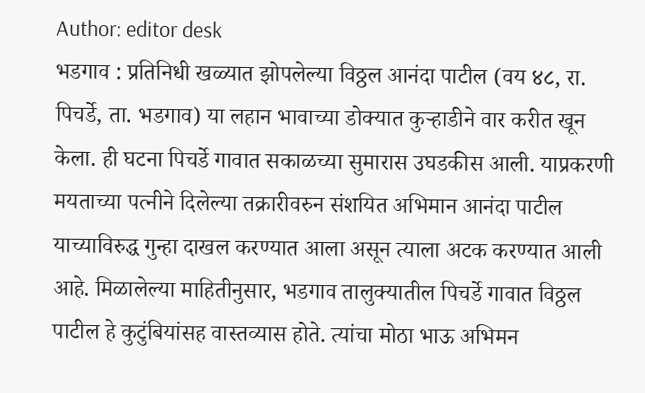Author: editor desk
भडगाव : प्रतिनिधी खळ्यात झोपलेल्या विठ्ठल आनंदा पाटील (वय ४८, रा. पिचर्डे, ता. भडगाव) या लहान भावाच्या डोक्यात कुऱ्हाडीने वार करीत खून केला. ही घटना पिचर्डे गावात सकाळच्या सुमारास उघडकीस आली. याप्रकरणी मयताच्या पत्नीने दिलेल्या तक्रारीवरुन संशयित अभिमान आनंदा पाटील याच्याविरुद्ध गुन्हा दाखल करण्यात आला असून त्याला अटक करण्यात आली आहे. मिळालेल्या माहितीनुसार, भडगाव तालुक्यातील पिचर्डे गावात विठ्ठल पाटील हे कुटुंबियांसह वास्तव्यास होते. त्यांचा मोठा भाऊ अभिमन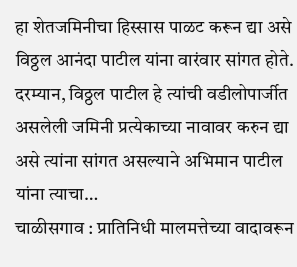हा शेतजमिनीचा हिस्सास पाळट करून द्या असे विठ्ठल आनंदा पाटील यांना वारंवार सांगत होते. दरम्यान, विठ्ठल पाटील हे त्यांची वडीलोपार्जीत असलेली जमिनी प्रत्येकाच्या नावावर करुन द्या असे त्यांना सांगत असल्याने अभिमान पाटील यांना त्याचा…
चाळीसगाव : प्रातिनिधी मालमत्तेच्या वादावरून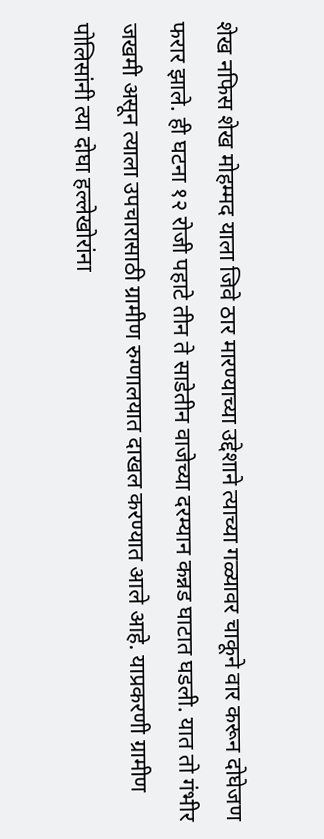शेख नफिस शेख मोहम्मद याला जिवे ठार मारण्याच्या उद्देशाने त्याच्या गळ्यावर चाकूने वार करून दोघेजण फरार झाले. ही घटना १२ रोजी पहाटे तीन ते साडेतीन वाजेच्या दरम्यान कन्नड घाटात घडली. यात तो गंभीर जखमी असून त्याला उपचारासाठी ग्रामीण रुग्णालयात दाखल करण्यात आले आहे. याप्रकरणी ग्रामीण पोलिसांनी त्या दोघा हल्लेखोरांना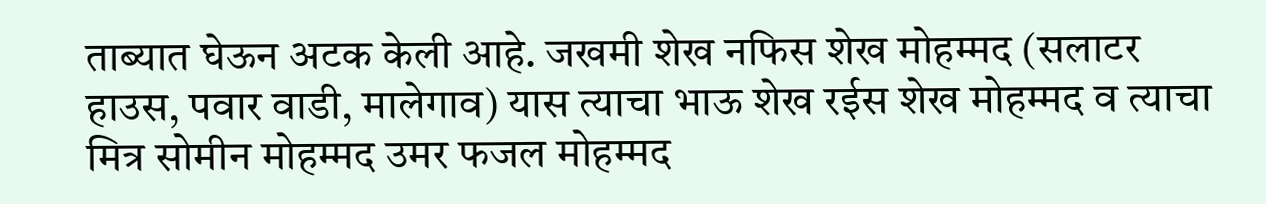ताब्यात घेऊन अटक केली आहे. जखमी शेख नफिस शेख मोहम्मद (सलाटर हाउस, पवार वाडी, मालेगाव) यास त्याचा भाऊ शेख रईस शेख मोहम्मद व त्याचा मित्र सोमीन मोहम्मद उमर फजल मोहम्मद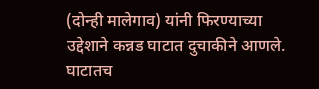(दोन्ही मालेगाव) यांनी फिरण्याच्या उद्देशाने कन्नड घाटात दुचाकीने आणले. घाटातच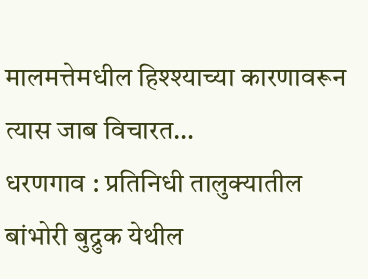मालमत्तेमधील हिश्श्याच्या कारणावरून त्यास जाब विचारत…
धरणगाव : प्रतिनिधी तालुक्यातील बांभोरी बुद्रुक येथील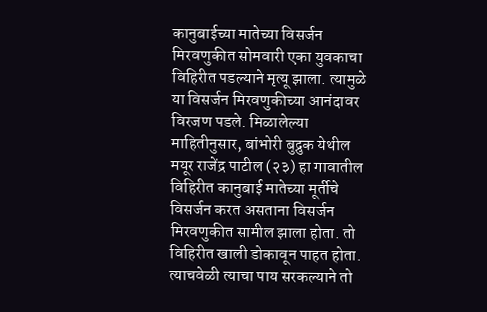कानुबाईच्या मातेच्या विसर्जन मिरवणुकीत सोमवारी एका युवकाचा विहिरीत पडल्याने मृत्यू झाला. त्यामुळे या विसर्जन मिरवणुकीच्या आनंदावर विरजण पडले. मिळालेल्या माहितीनुसार, बांभोरी बुद्रुक येथील मयूर राजेंद्र पाटील (२३) हा गावातील विहिरीत कानुबाई मातेच्या मूर्तीचे विसर्जन करत असताना विसर्जन मिरवणुकीत सामील झाला होता. तो विहिरीत खाली डोकावून पाहत होता. त्याचवेळी त्याचा पाय सरकल्याने तो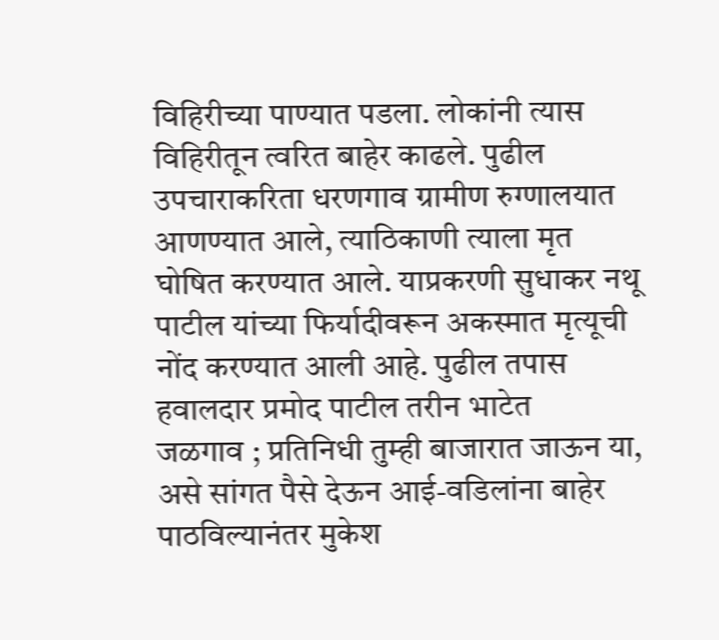विहिरीच्या पाण्यात पडला. लोकांनी त्यास विहिरीतून त्वरित बाहेर काढले. पुढील उपचाराकरिता धरणगाव ग्रामीण रुग्णालयात आणण्यात आले, त्याठिकाणी त्याला मृत घोषित करण्यात आले. याप्रकरणी सुधाकर नथू पाटील यांच्या फिर्यादीवरून अकस्मात मृत्यूची नोंद करण्यात आली आहे. पुढील तपास हवालदार प्रमोद पाटील तरीन भाटेत
जळगाव ; प्रतिनिधी तुम्ही बाजारात जाऊन या, असे सांगत पैसे देऊन आई-वडिलांना बाहेर पाठविल्यानंतर मुकेश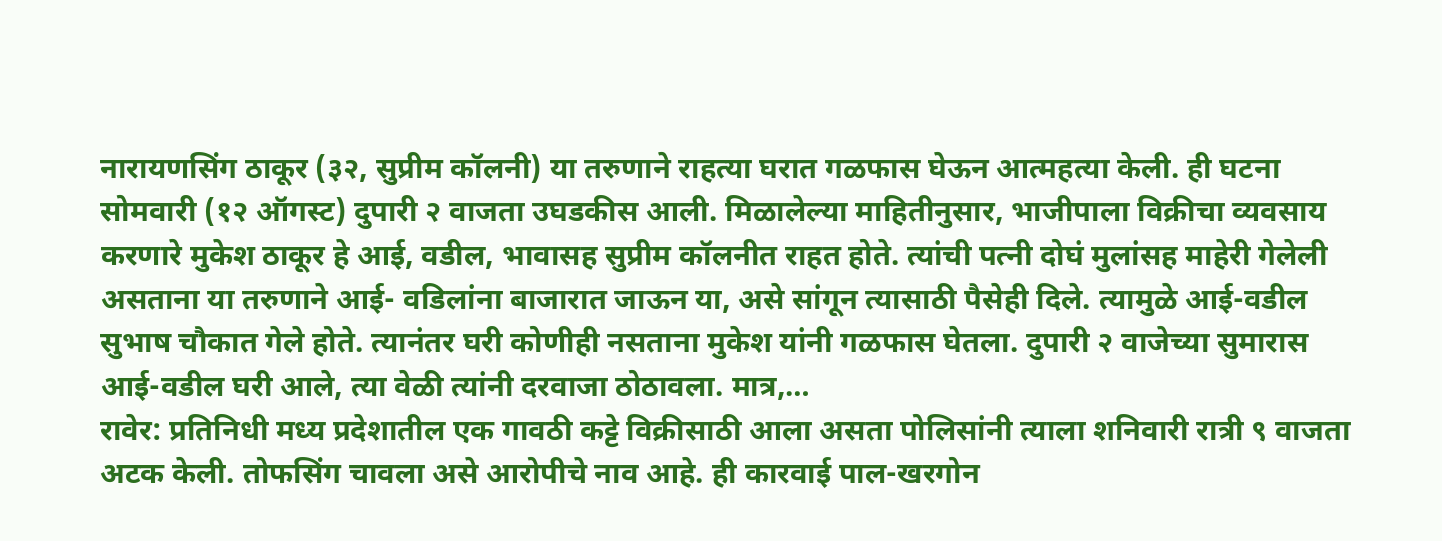नारायणसिंग ठाकूर (३२, सुप्रीम कॉलनी) या तरुणाने राहत्या घरात गळफास घेऊन आत्महत्या केली. ही घटना सोमवारी (१२ ऑगस्ट) दुपारी २ वाजता उघडकीस आली. मिळालेल्या माहितीनुसार, भाजीपाला विक्रीचा व्यवसाय करणारे मुकेश ठाकूर हे आई, वडील, भावासह सुप्रीम कॉलनीत राहत होते. त्यांची पत्नी दोघं मुलांसह माहेरी गेलेली असताना या तरुणाने आई- वडिलांना बाजारात जाऊन या, असे सांगून त्यासाठी पैसेही दिले. त्यामुळे आई-वडील सुभाष चौकात गेले होते. त्यानंतर घरी कोणीही नसताना मुकेश यांनी गळफास घेतला. दुपारी २ वाजेच्या सुमारास आई-वडील घरी आले, त्या वेळी त्यांनी दरवाजा ठोठावला. मात्र,…
रावेर: प्रतिनिधी मध्य प्रदेशातील एक गावठी कट्टे विक्रीसाठी आला असता पोलिसांनी त्याला शनिवारी रात्री ९ वाजता अटक केली. तोफसिंग चावला असे आरोपीचे नाव आहे. ही कारवाई पाल-खरगोन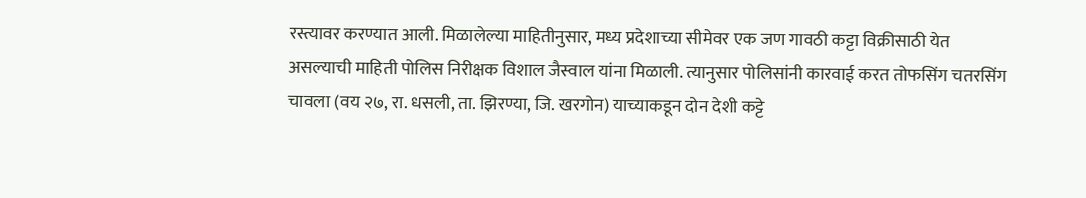रस्त्यावर करण्यात आली. मिळालेल्या माहितीनुसार, मध्य प्रदेशाच्या सीमेवर एक जण गावठी कट्टा विक्रीसाठी येत असल्याची माहिती पोलिस निरीक्षक विशाल जैस्वाल यांना मिळाली. त्यानुसार पोलिसांनी कारवाई करत तोफसिंग चतरसिंग चावला (वय २७, रा. धसली, ता. झिरण्या, जि. खरगोन) याच्याकडून दोन देशी कट्टे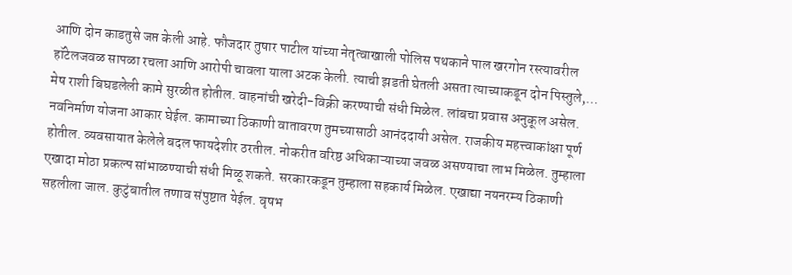आणि दोन काडतुसे जप्त केली आहे. फौजदार तुषार पाटील यांच्या नेतृत्वाखाली पोलिस पथकाने पाल खरगोन रस्त्यावरील हॉटेलजवळ सापळा रचला आणि आरोपी चावला याला अटक केली. त्याची झडती घेतली असता त्याच्याकडून दोन पिस्तुले,…
मेष राशी बिघडलेली कामे सुरळीत होतील. वाहनांची खरेदी-विक्री करण्याची संधी मिळेल. लांबचा प्रवास अनुकूल असेल. नवनिर्माण योजना आकार घेईल. कामाच्या ठिकाणी वातावरण तुमच्यासाठी आनंददायी असेल. राजकीय महत्त्वाकांक्षा पूर्ण होतील. व्यवसायात केलेले बदल फायदेशीर ठरतील. नोकरीत वरिष्ठ अधिकाऱ्याच्या जवळ असण्याचा लाभ मिळेल. तुम्हाला एखादा मोठा प्रकल्प सांभाळण्याची संधी मिळू शकते. सरकारकडून तुम्हाला सहकार्य मिळेल. एखाद्या नयनरम्य ठिकाणी सहलीला जाल. कुटुंबातील तणाव संपुष्टात येईल. वृषभ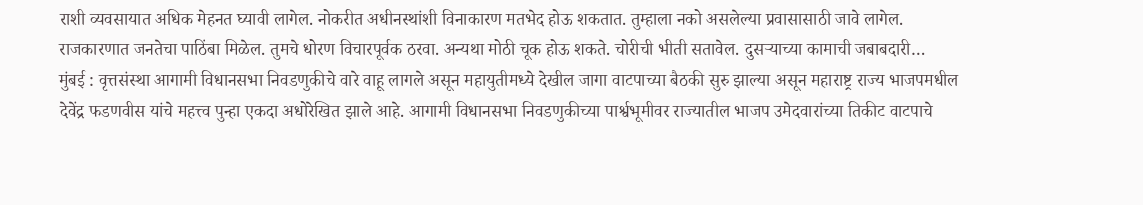राशी व्यवसायात अधिक मेहनत घ्यावी लागेल. नोकरीत अधीनस्थांशी विनाकारण मतभेद होऊ शकतात. तुम्हाला नको असलेल्या प्रवासासाठी जावे लागेल. राजकारणात जनतेचा पाठिंबा मिळेल. तुमचे धोरण विचारपूर्वक ठरवा. अन्यथा मोठी चूक होऊ शकते. चोरीची भीती सतावेल. दुसऱ्याच्या कामाची जबाबदारी…
मुंबई : वृत्तसंस्था आगामी विधानसभा निवडणुकीचे वारे वाहू लागले असून महायुतीमध्ये देखील जागा वाटपाच्या बैठकी सुरु झाल्या असून महाराष्ट्र राज्य भाजपमधील देवेंद्र फडणवीस यांचे महत्त्व पुन्हा एकदा अधोरेखित झाले आहे. आगामी विधानसभा निवडणुकीच्या पार्श्वभूमीवर राज्यातील भाजप उमेदवारांच्या तिकीट वाटपाचे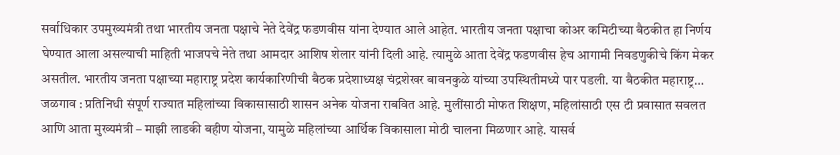सर्वाधिकार उपमुख्यमंत्री तथा भारतीय जनता पक्षाचे नेते देवेंद्र फडणवीस यांना देण्यात आले आहेत. भारतीय जनता पक्षाचा कोअर कमिटीच्या बैठकीत हा निर्णय घेण्यात आला असल्याची माहिती भाजपचे नेते तथा आमदार आशिष शेलार यांनी दिली आहे. त्यामुळे आता देवेंद्र फडणवीस हेच आगामी निवडणुकीचे किंग मेकर असतील. भारतीय जनता पक्षाच्या महाराष्ट्र प्रदेश कार्यकारिणीची बैठक प्रदेशाध्यक्ष चंद्रशेखर बावनकुळे यांच्या उपस्थितीमध्ये पार पडली. या बैठकीत महाराष्ट्र…
जळगाव : प्रतिनिधी संपूर्ण राज्यात महिलांच्या विकासासाठी शासन अनेक योजना राबवित आहे. मुलींसाठी मोफत शिक्षण, महिलांसाठी एस टी प्रवासात सवलत आणि आता मुख्यमंत्री – माझी लाडकी बहीण योजना, यामुळे महिलांच्या आर्थिक विकासाला मोठी चालना मिळणार आहे. यासर्व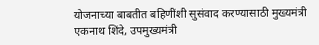योजनाच्या बाबतीत बहिणींशी सुसंवाद करण्यासाठी मुख्यमंत्री एकनाथ शिंदे, उपमुख्यमंत्री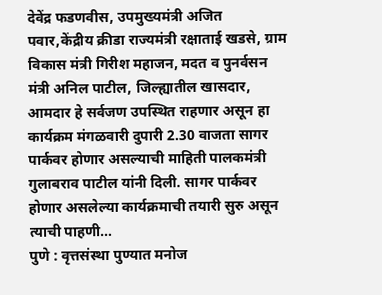देवेंद्र फडणवीस, उपमुख्यमंत्री अजित पवार,केंद्रीय क्रीडा राज्यमंत्री रक्षाताई खडसे, ग्राम विकास मंत्री गिरीश महाजन, मदत व पुनर्वसन मंत्री अनिल पाटील, जिल्ह्यातील खासदार, आमदार हे सर्वजण उपस्थित राहणार असून हा कार्यक्रम मंगळवारी दुपारी 2.30 वाजता सागर पार्कवर होणार असल्याची माहिती पालकमंत्री गुलाबराव पाटील यांनी दिली. सागर पार्कवर होणार असलेल्या कार्यक्रमाची तयारी सुरु असून त्याची पाहणी…
पुणे : वृत्तसंस्था पुण्यात मनोज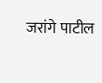जरांगे पाटील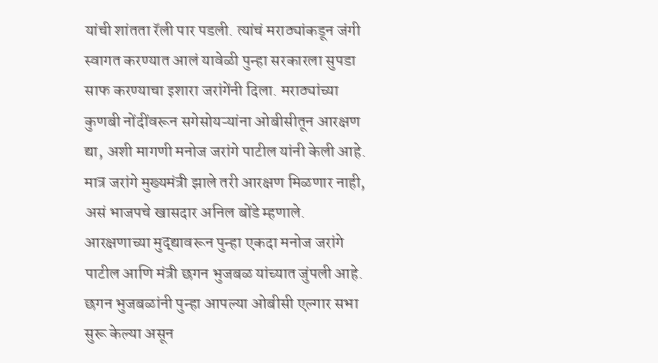यांची शांतता रॅली पार पडली. त्यांचं मराठ्यांकडून जंगी स्वागत करण्यात आलं यावेळी पुन्हा सरकारला सुपडा साफ करण्याचा इशारा जरांगेंनी दिला. मराठ्यांच्या कुणबी नोंदींवरून सगेसोयऱ्यांना ओबीसीतून आरक्षण द्या, अशी मागणी मनोज जरांगे पाटील यांनी केली आहे. मात्र जरांगे मुख्यमंत्री झाले तरी आरक्षण मिळणार नाही, असं भाजपचे खासदार अनिल बोंडे म्हणाले. आरक्षणाच्या मुद्द्यावरून पुन्हा एकदा मनोज जरांगे पाटील आणि मंत्री छगन भुजबळ यांच्यात जुंपली आहे. छगन भुजबळांनी पुन्हा आपल्या ओबीसी एल्गार सभा सुरू केल्या असून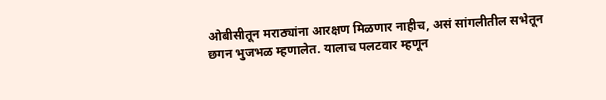ओबीसीतून मराठ्यांना आरक्षण मिळणार नाहीच, असं सांगलीतील सभेतून छगन भुजभळ म्हणालेत. यालाच पलटवार म्हणून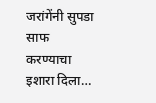जरांगेंनी सुपडा साफ करण्याचा इशारा दिला…